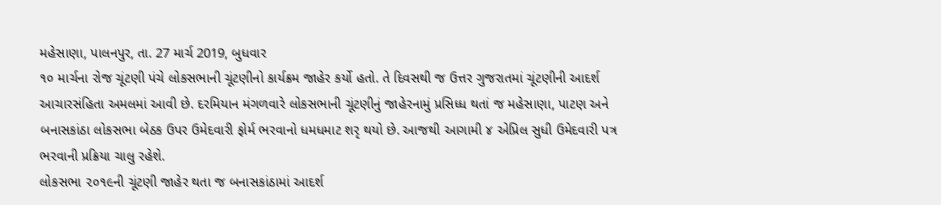મહેસાણા, પાલનપુર, તા. 27 માર્ચ 2019, બુધવાર
૧૦ માર્ચના રોજ ચૂંટણી પંચે લોકસભાની ચૂંટણીનો કાર્યક્રમ જાહેર કર્યો હતો. તે દિવસથી જ ઉત્તર ગુજરાતમાં ચૂંટણીની આદર્શ આચારસંહિતા અમલમાં આવી છે. દરમિયાન મંગળવારે લોકસભાની ચૂંટણીનું જાહેરનામું પ્રસિધ્ધ થતાં જ મહેસાણા, પાટણ અને બનાસકાંઠા લોકસભા બેઠક ઉપર ઉમેદવારી ફોર્મ ભરવાનો ધમધમાટ શરૃ થયો છે. આજથી આગામી ૪ એપ્રિલ સુધી ઉમેદવારી પત્ર ભરવાની પ્રક્રિયા ચાલુ રહેશે.
લોકસભા ૨૦૧૯ની ચૂંટણી જાહેર થતા જ બનાસકાંઠામાં આદર્શ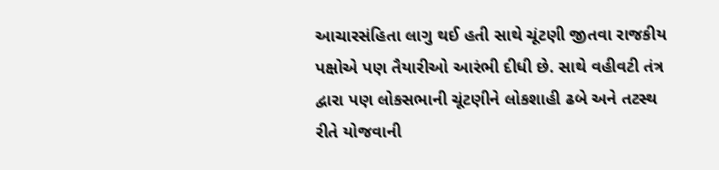આચારસંહિતા લાગુ થઈ હતી સાથે ચૂંટણી જીતવા રાજકીય પક્ષોએ પણ તૈયારીઓ આરંભી દીધી છે. સાથે વહીવટી તંત્ર દ્વારા પણ લોકસભાની ચૂંટણીને લોકશાહી ઢબે અને તટસ્થ રીતે યોજવાની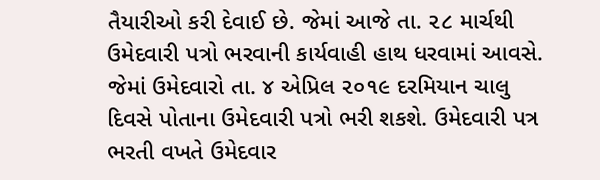તૈયારીઓ કરી દેવાઈ છે. જેમાં આજે તા. ૨૮ માર્ચથી ઉમેદવારી પત્રો ભરવાની કાર્યવાહી હાથ ધરવામાં આવસે. જેમાં ઉમેદવારો તા. ૪ એપ્રિલ ૨૦૧૯ દરમિયાન ચાલુ દિવસે પોતાના ઉમેદવારી પત્રો ભરી શકશે. ઉમેદવારી પત્ર ભરતી વખતે ઉમેદવાર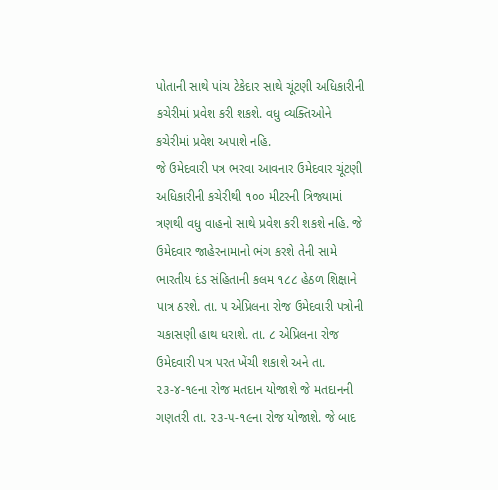પોતાની સાથે પાંચ ટેકેદાર સાથે ચૂંટણી અધિકારીની કચેરીમાં પ્રવેશ કરી શકશે. વધુ વ્યક્તિઓને કચેરીમાં પ્રવેશ અપાશે નહિ.
જે ઉમેદવારી પત્ર ભરવા આવનાર ઉમેદવાર ચૂંટણી અધિકારીની કચેરીથી ૧૦૦ મીટરની ત્રિજ્યામાં ત્રણથી વધુ વાહનો સાથે પ્રવેશ કરી શકશે નહિ. જે ઉમેદવાર જાહેરનામાનો ભંગ કરશે તેની સામે ભારતીય દંડ સંહિતાની કલમ ૧૮૮ હેઠળ શિક્ષાને પાત્ર ઠરશે. તા. ૫ એપ્રિલના રોજ ઉમેદવારી પત્રોની ચકાસણી હાથ ધરાશે. તા. ૮ એપ્રિલના રોજ ઉમેદવારી પત્ર પરત ખેંચી શકાશે અને તા. ૨૩-૪-૧૯ના રોજ મતદાન યોજાશે જે મતદાનની ગણતરી તા. ૨૩-૫-૧૯ના રોજ યોજાશે. જે બાદ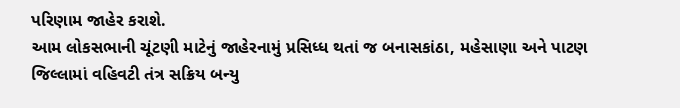પરિણામ જાહેર કરાશે.
આમ લોકસભાની ચૂંટણી માટેનું જાહેરનામું પ્રસિધ્ધ થતાં જ બનાસકાંઠા, મહેસાણા અને પાટણ જિલ્લામાં વહિવટી તંત્ર સક્રિય બન્યુ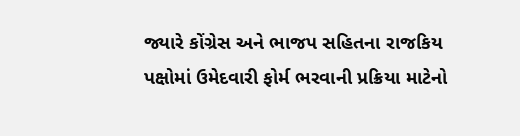જ્યારે કોંગ્રેસ અને ભાજપ સહિતના રાજકિય પક્ષોમાં ઉમેદવારી ફોર્મ ભરવાની પ્રક્રિયા માટેનો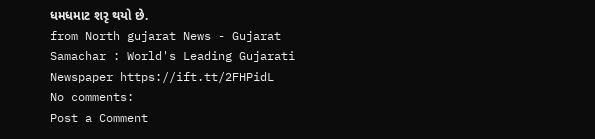ધમધમાટ શરૃ થયો છે.
from North gujarat News - Gujarat Samachar : World's Leading Gujarati Newspaper https://ift.tt/2FHPidL
No comments:
Post a Comment